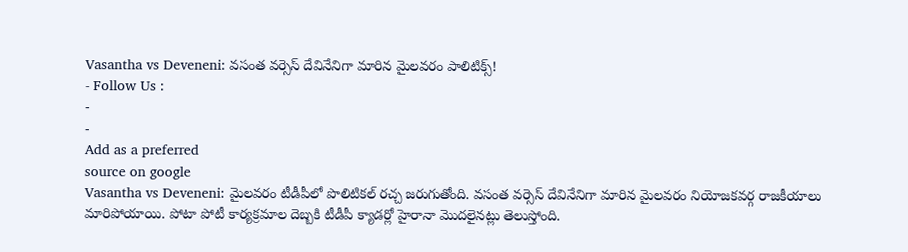Vasantha vs Deveneni: వసంత వర్సెస్ దేవినేనిగా మారిన మైలవరం పాలిటిక్స్!
- Follow Us :
-
-
Add as a preferred
source on google
Vasantha vs Deveneni: మైలవరం టీడీపీలో పొలిటికల్ రచ్చ జరుగుతోంది. వసంత వర్సెస్ దేవినేనిగా మారిన మైలవరం నియోజకవర్గ రాజకీయాలు మారిపోయాయి. పోటా పోటీ కార్యక్రమాల దెబ్బకి టీడీపీ క్యాడర్లో హైరానా మొదలైనట్లు తెలుస్తోంది.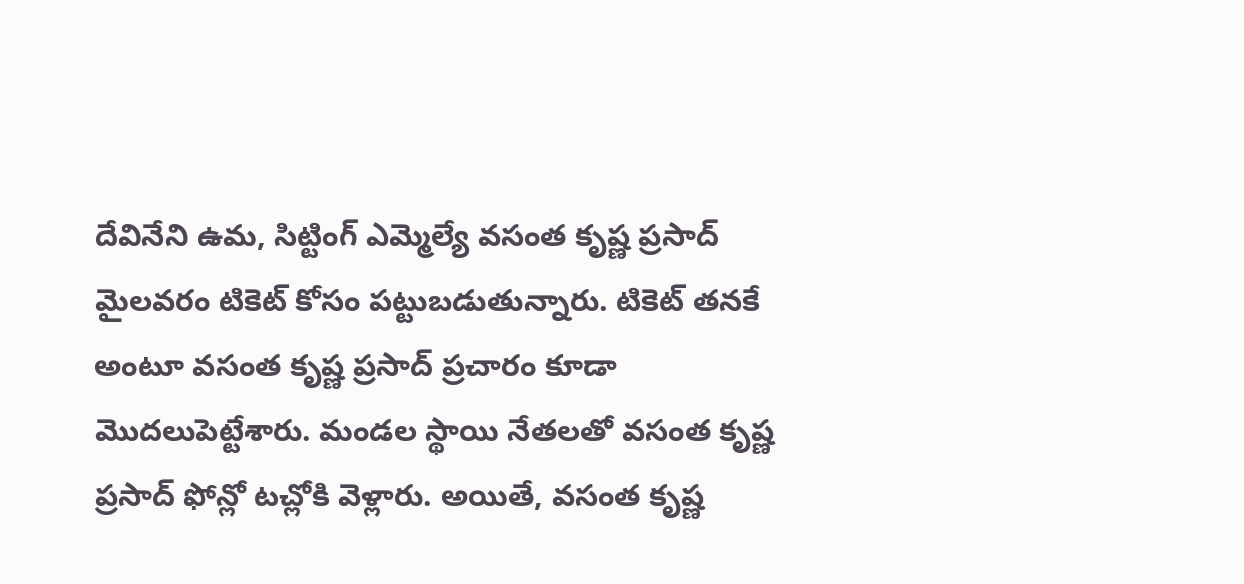దేవినేని ఉమ, సిట్టింగ్ ఎమ్మెల్యే వసంత కృష్ణ ప్రసాద్ మైలవరం టికెట్ కోసం పట్టుబడుతున్నారు. టికెట్ తనకే అంటూ వసంత కృష్ణ ప్రసాద్ ప్రచారం కూడా మొదలుపెట్టేశారు. మండల స్థాయి నేతలతో వసంత కృష్ణ ప్రసాద్ ఫోన్లో టచ్లోకి వెళ్లారు. అయితే, వసంత కృష్ణ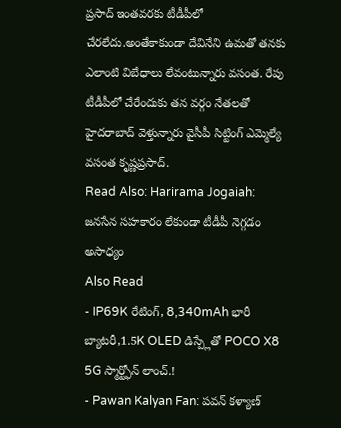ప్రసాద్ ఇంతవరకు టీడీపీలో చేరలేదు.అంతేకాకుండా దేవినేని ఉమతో తనకు ఎలాంటి విబేధాలు లేవంటున్నారు వసంత. రేపు టీడీపీలో చేరేందుకు తన వర్గం నేతలతో హైదరాబాద్ వెళ్తున్నారు వైసీపీ సిట్టింగ్ ఎమ్మెల్యే వసంత కృష్ణప్రసాద్.
Read Also: Harirama Jogaiah: జనసేన సహకారం లేకుండా టీడీపీ నెగ్గడం అసాధ్యం
Also Read
- IP69K రేటింగ్, 8,340mAh భారీ బ్యాటరీ,1.5K OLED డిస్ప్లేతో POCO X8 5G స్మార్ట్ఫోన్ లాంచ్.!
- Pawan Kalyan Fan: పవన్ కళ్యాణ్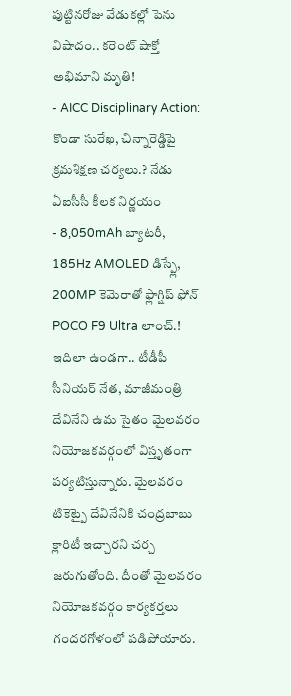పుట్టినరోజు వేడుకల్లో పెను విషాదం.. కరెంట్ షాక్తో అభిమాని మృతి!
- AICC Disciplinary Action: కొండా సురేఖ, చిన్నారెడ్డిపై క్రమశిక్షణ చర్యలు.? నేడు ఏఐసీసీ కీలక నిర్ణయం
- 8,050mAh బ్యాటరీ, 185Hz AMOLED డిస్ప్లే, 200MP కెమెరాతో ఫ్లాగ్షిప్ ఫోన్ POCO F9 Ultra లాంచ్.!
ఇదిలా ఉండగా.. టీడీపీ సీనియర్ నేత, మాజీమంత్రి దేవినేని ఉమ సైతం మైలవరం నియోజకవర్గంలో విస్తృతంగా పర్యటిస్తున్నారు. మైలవరం టికెట్పై దేవినేనికి చంద్రబాబు క్లారిటీ ఇచ్చారని చర్చ జరుగుతోంది. దీంతో మైలవరం నియోజకవర్గం కార్యకర్తలు గందరగోళంలో పడిపోయారు.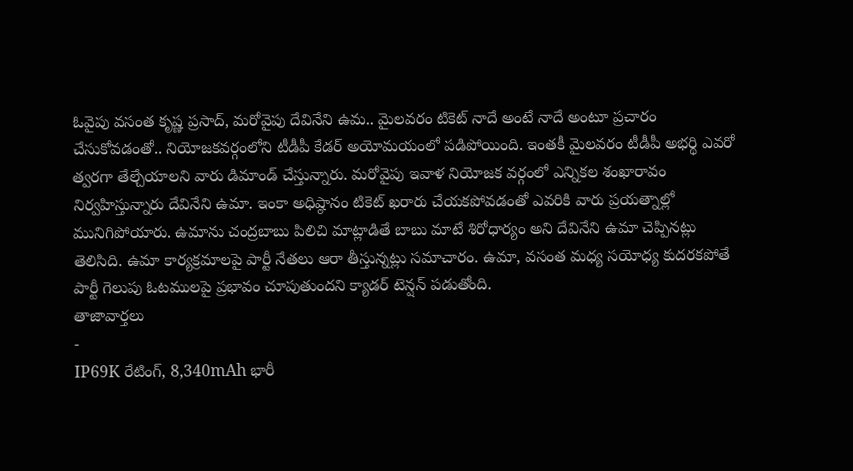ఓవైపు వసంత కృష్ణ ప్రసాద్, మరోవైపు దేవినేని ఉమ.. మైలవరం టికెట్ నాదే అంటే నాదే అంటూ ప్రచారం చేసుకోవడంతో.. నియోజకవర్గంలోని టీడీపీ కేడర్ అయోమయంలో పడిపోయింది. ఇంతకీ మైలవరం టీడీపీ అభర్థి ఎవరో త్వరగా తేల్చేయాలని వారు డిమాండ్ చేస్తున్నారు. మరోవైపు ఇవాళ నియోజక వర్గంలో ఎన్నికల శంఖారావం నిర్వహిస్తున్నారు దేవినేని ఉమా. ఇంకా అధిష్ఠానం టికెట్ ఖరారు చేయకపోవడంతో ఎవరికి వారు ప్రయత్నాల్లో మునిగిపోయారు. ఉమాను చంద్రబాబు పిలిచి మాట్లాడితే బాబు మాటే శిరోధార్యం అని దేవినేని ఉమా చెప్పినట్లు తెలిసిది. ఉమా కార్యక్రమాలపై పార్టీ నేతలు ఆరా తీస్తున్నట్లు సమాచారం. ఉమా, వసంత మధ్య సయోధ్య కుదరకపోతే పార్టీ గెలుపు ఓటములపై ప్రభావం చూపుతుందని క్యాడర్ టెన్షన్ పడుతోంది.
తాజావార్తలు
-
IP69K రేటింగ్, 8,340mAh భారీ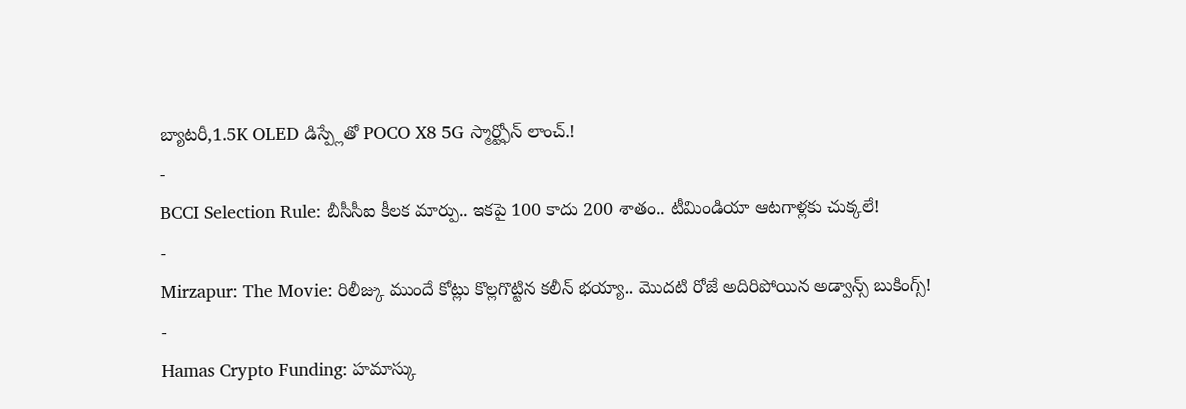బ్యాటరీ,1.5K OLED డిస్ప్లేతో POCO X8 5G స్మార్ట్ఫోన్ లాంచ్.!
-
BCCI Selection Rule: బీసీసీఐ కీలక మార్పు.. ఇకపై 100 కాదు 200 శాతం.. టీమిండియా ఆటగాళ్లకు చుక్కలే!
-
Mirzapur: The Movie: రిలీజ్కు ముందే కోట్లు కొల్లగొట్టిన కలీన్ భయ్యా.. మొదటి రోజే అదిరిపోయిన అడ్వాన్స్ బుకింగ్స్!
-
Hamas Crypto Funding: హమాస్కు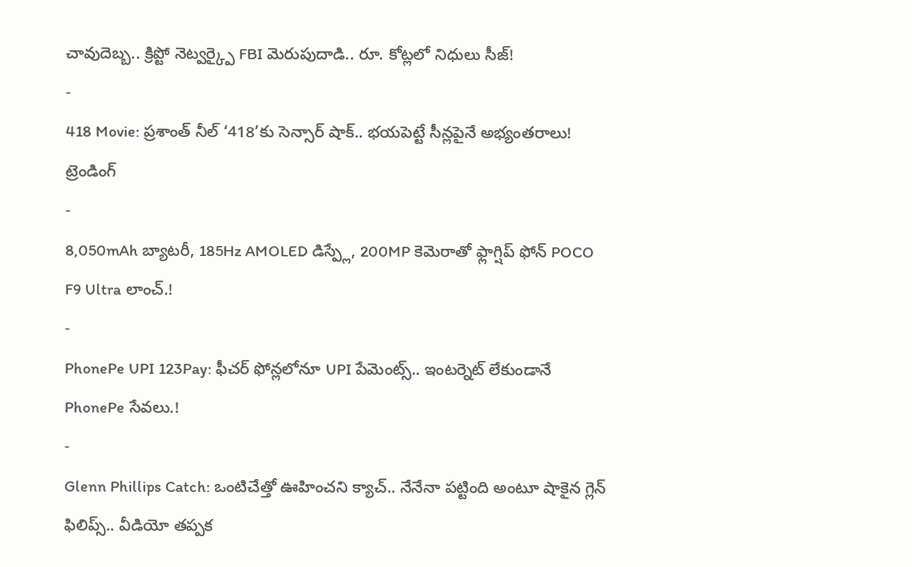చావుదెబ్బ.. క్రిప్టో నెట్వర్క్పై FBI మెరుపుదాడి.. రూ. కోట్లలో నిధులు సీజ్!
-
418 Movie: ప్రశాంత్ నీల్ ‘418’కు సెన్సార్ షాక్.. భయపెట్టే సీన్లపైనే అభ్యంతరాలు!
ట్రెండింగ్
-
8,050mAh బ్యాటరీ, 185Hz AMOLED డిస్ప్లే, 200MP కెమెరాతో ఫ్లాగ్షిప్ ఫోన్ POCO F9 Ultra లాంచ్.!
-
PhonePe UPI 123Pay: ఫీచర్ ఫోన్లలోనూ UPI పేమెంట్స్.. ఇంటర్నెట్ లేకుండానే PhonePe సేవలు.!
-
Glenn Phillips Catch: ఒంటిచేత్తో ఊహించని క్యాచ్.. నేనేనా పట్టింది అంటూ షాకైన గ్లెన్ ఫిలిప్స్.. వీడియో తప్పక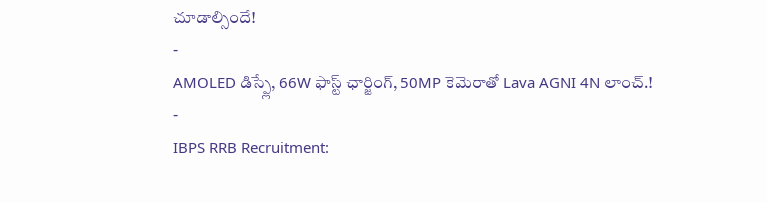చూడాల్సిందే!
-
AMOLED డిస్ప్లే, 66W ఫాస్ట్ ఛార్జింగ్, 50MP కెమెరాతో Lava AGNI 4N లాంచ్.!
-
IBPS RRB Recruitment: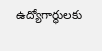ఉద్యోగార్థులకు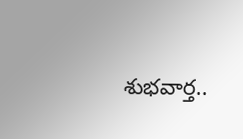శుభవార్త..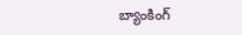బ్యాంకింగ్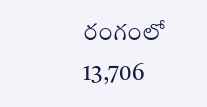రంగంలో 13,706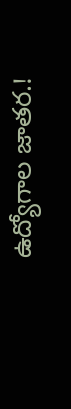ఉద్యోగాల జాతర.!